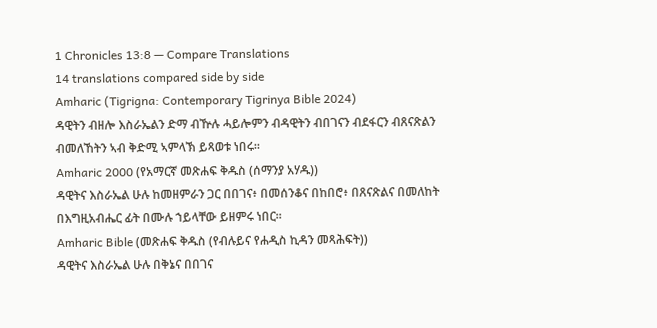1 Chronicles 13:8 — Compare Translations
14 translations compared side by side
Amharic (Tigrigna: Contemporary Tigrinya Bible 2024)
ዳዊትን ብዘሎ እስራኤልን ድማ ብዅሉ ሓይሎምን ብዳዊትን ብበገናን ብደፋርን ብጸናጽልን ብመለኸትን ኣብ ቅድሚ ኣምላኽ ይጻወቱ ነበሩ።
Amharic 2000 (የአማርኛ መጽሐፍ ቅዱስ (ሰማንያ አሃዱ))
ዳዊትና እስራኤል ሁሉ ከመዘምራን ጋር በበገና፥ በመሰንቆና በከበሮ፥ በጸናጽልና በመለከት በእግዚአብሔር ፊት በሙሉ ኀይላቸው ይዘምሩ ነበር።
Amharic Bible (መጽሐፍ ቅዱስ (የብሉይና የሐዲስ ኪዳን መጻሕፍት))
ዳዊትና እስራኤል ሁሉ በቅኔና በበገና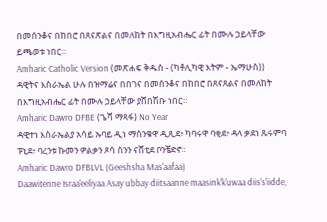በመሰንቆና በከበሮ በጸናጽልና በመለከት በእግዚአብሔር ፊት በሙሉ ኃይላቸው ይጫወቱ ነበር።
Amharic Catholic Version (መጽሐፍ ቅዱስ - (ካቶሊካዊ እትም - ኤማሁስ))
ዳዊትና እስራኤል ሁሉ በዝማሬና በበገና በመሰንቆና በከበሮ በጸናጸልና በመለከት በእግዚአብሔር ፊት በሙሉ ኃይላቸው ያሸበሽቡ ነበር።
Amharic Dawro DFBE (ጌሻ ማጻፋ) No Year
ዳዊተነ እስራኤልያ አሳይ ኡባይ ዲነ ማስንቁዋ ዲጺደ፥ ካባሩዋ ባቂደ፥ ዳላ ቃደነ ጹሩምባ ፑኒደ፥ ባረንቱ ኩመን ዎልቃን ጾሳ ስንን ናሸቲደ ቦንቼድኖ።
Amharic Dawro DFBLVL (Geeshsha Mas'aafaa)
Daawitenne Israa'eeliyaa Asay ubbay diitsaanne maasink'k'uwaa diis's'iidde,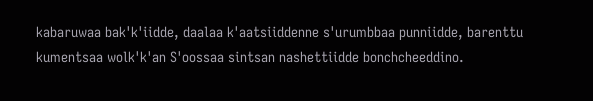kabaruwaa bak'k'iidde, daalaa k'aatsiiddenne s'urumbbaa punniidde, barenttu kumentsaa wolk'k'an S'oossaa sintsan nashettiidde bonchcheeddino.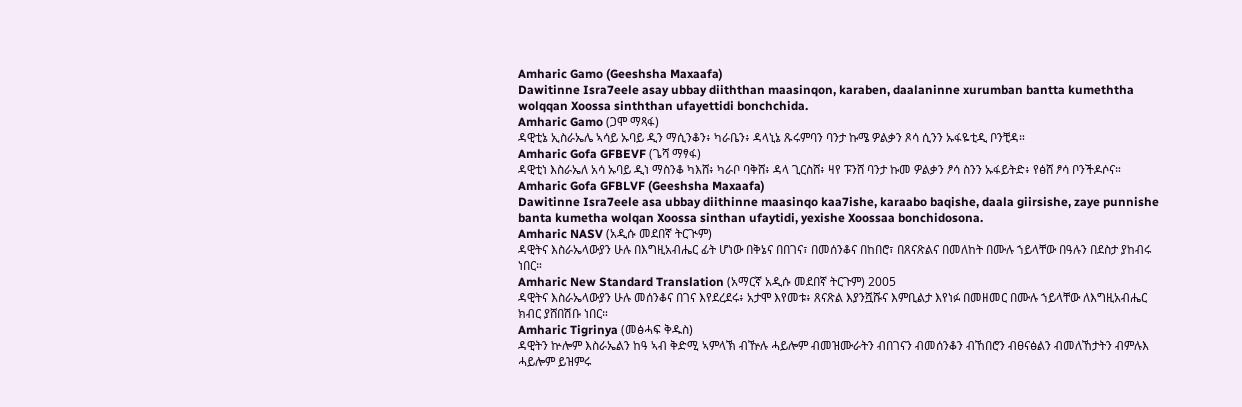Amharic Gamo (Geeshsha Maxaafa)
Dawitinne Isra7eele asay ubbay diiththan maasinqon, karaben, daalaninne xurumban bantta kumeththa wolqqan Xoossa sinththan ufayettidi bonchchida.
Amharic Gamo (ጋሞ ማጻፋ)
ዳዊቲኔ ኢስራኤሌ ኣሳይ ኡባይ ዲን ማሲንቆን፥ ካራቤን፥ ዳላኒኔ ጹሩምባን ባንታ ኩሜ ዎልቃን ጾሳ ሲንን ኡፋዬቲዲ ቦንቺዳ።
Amharic Gofa GFBEVF (ጌሻ ማፃፋ)
ዳዊቲነ እስራኤለ አሳ ኡባይ ዲነ ማስንቆ ካእሸ፥ ካራቦ ባቅሸ፥ ዳላ ጊርስሸ፥ ዛየ ፑንሸ ባንታ ኩመ ዎልቃን ፆሳ ስንን ኡፋይትድ፥ የፅሸ ፆሳ ቦንችዶሶና።
Amharic Gofa GFBLVF (Geeshsha Maxaafa)
Dawitinne Isra7eele asa ubbay diithinne maasinqo kaa7ishe, karaabo baqishe, daala giirsishe, zaye punnishe banta kumetha wolqan Xoossa sinthan ufaytidi, yexishe Xoossaa bonchidosona.
Amharic NASV (አዲሱ መደበኛ ትርጒም)
ዳዊትና እስራኤላውያን ሁሉ በእግዚአብሔር ፊት ሆነው በቅኔና በበገና፣ በመሰንቆና በከበሮ፣ በጸናጽልና በመለከት በሙሉ ኀይላቸው በዓሉን በደስታ ያከብሩ ነበር።
Amharic New Standard Translation (አማርኛ አዲሱ መደበኛ ትርጉም) 2005
ዳዊትና እስራኤላውያን ሁሉ መሰንቆና በገና እየደረደሩ፥ አታሞ እየመቱ፥ ጸናጽል እያንሿሹና እምቢልታ እየነፉ በመዘመር በሙሉ ኀይላቸው ለእግዚአብሔር ክብር ያሸበሽቡ ነበር።
Amharic Tigrinya (መፅሓፍ ቅዱስ)
ዳዊትን ኵሎም እስራኤልን ከዓ ኣብ ቅድሚ ኣምላኽ ብዅሉ ሓይሎም ብመዝሙራትን ብበገናን ብመሰንቆን ብኸበሮን ብፀናፅልን ብመለኸታትን ብምሉእ ሓይሎም ይዝምሩ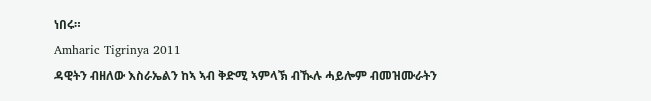ነበሩ።
Amharic Tigrinya 2011
ዳዊትን ብዘለው እስራኤልን ከኣ ኣብ ቅድሚ ኣምላኽ ብዂሉ ሓይሎም ብመዝሙራትን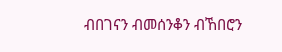ብበገናን ብመሰንቆን ብኸበሮን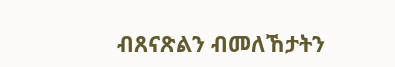ብጸናጽልን ብመለኸታትን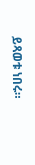ይጻወቱ ነበሩ።